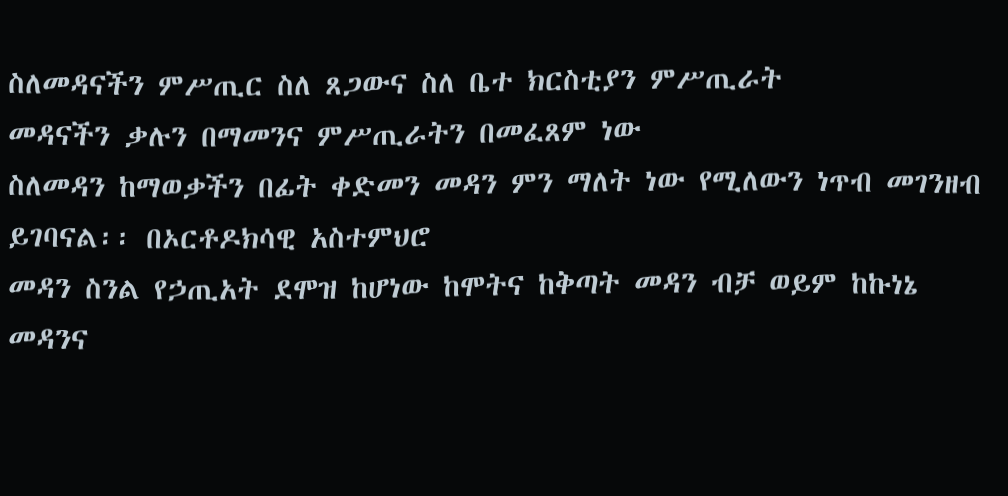ስለመዳናችን ምሥጢር ስለ ጸጋውና ስለ ቤተ ክርስቲያን ምሥጢራት
መዳናችን ቃሉን በማመንና ምሥጢራትን በመፈጸም ነው
ስለመዳን ከማወቃችን በፊት ቀድመን መዳን ምን ማለት ነው የሚለውን ነጥብ መገንዘብ ይገባናል፡፡ በኦርቶዶክሳዊ አስተምህሮ
መዳን ስንል የኃጢአት ደሞዝ ከሆነው ከሞትና ከቅጣት መዳን ብቻ ወይም ከኩነኔ መዳንና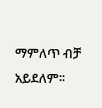ማምለጥ ብቻ አይደለም፡፡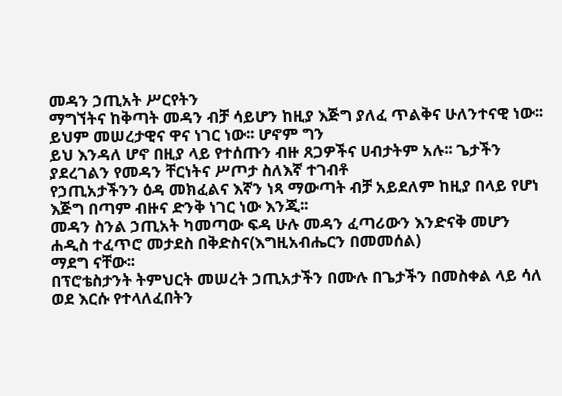መዳን ኃጢአት ሥርየትን
ማግኘትና ከቅጣት መዳን ብቻ ሳይሆን ከዚያ እጅግ ያለፈ ጥልቅና ሁለንተናዊ ነው፡፡ ይህም መሠረታዊና ዋና ነገር ነው፡፡ ሆኖም ግን
ይህ እንዳለ ሆኖ በዚያ ላይ የተሰጡን ብዙ ጸጋዎችና ሀብታትም አሉ፡፡ ጌታችን ያደረገልን የመዳን ቸርነትና ሥጦታ ስለእኛ ተገብቶ
የኃጢአታችንን ዕዳ መክፈልና እኛን ነጻ ማውጣት ብቻ አይደለም ከዚያ በላይ የሆነ እጅግ በጣም ብዙና ድንቅ ነገር ነው እንጂ፡፡
መዳን ስንል ኃጢአት ካመጣው ፍዳ ሁሉ መዳን ፈጣሪውን እንድናቅ መሆን ሐዲስ ተፈጥሮ መታደስ በቅድስና(እግዚአብሔርን በመመሰል)
ማደግ ናቸው፡፡
በፕሮቴስታንት ትምህርት መሠረት ኃጢአታችን በሙሉ በጌታችን በመስቀል ላይ ሳለ ወደ እርሱ የተላለፈበትን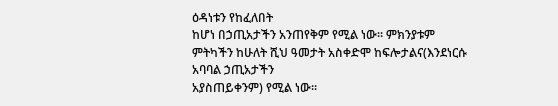ዕዳነቱን የከፈለበት
ከሆነ በኃጢአታችን አንጠየቅም የሚል ነው፡፡ ምክንያቱም ምትካችን ከሁለት ሺህ ዓመታት አስቀድሞ ከፍሎታልና(እንደነርሱ አባባል ኃጢአታችን
አያስጠይቀንም) የሚል ነው፡፡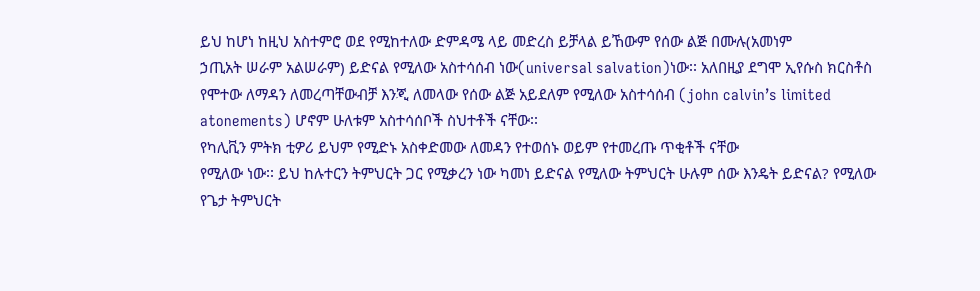ይህ ከሆነ ከዚህ አስተምሮ ወደ የሚከተለው ድምዳሜ ላይ መድረስ ይቻላል ይኸውም የሰው ልጅ በሙሉ(አመነም
ኃጢአት ሠራም አልሠራም) ይድናል የሚለው አስተሳሰብ ነው(universal salvation)ነው፡፡ አለበዚያ ደግሞ ኢየሱስ ክርስቶስ
የሞተው ለማዳን ለመረጣቸውብቻ እንጂ ለመላው የሰው ልጅ አይደለም የሚለው አስተሳሰብ (john calvinʼs limited
atonements) ሆኖም ሁለቱም አስተሳሰቦች ስህተቶች ናቸው፡፡
የካሊቪን ምትክ ቲዎሪ ይህም የሚድኑ አስቀድመው ለመዳን የተወሰኑ ወይም የተመረጡ ጥቂቶች ናቸው
የሚለው ነው፡፡ ይህ ከሉተርን ትምህርት ጋር የሚቃረን ነው ካመነ ይድናል የሚለው ትምህርት ሁሉም ሰው እንዴት ይድናል? የሚለው
የጌታ ትምህርት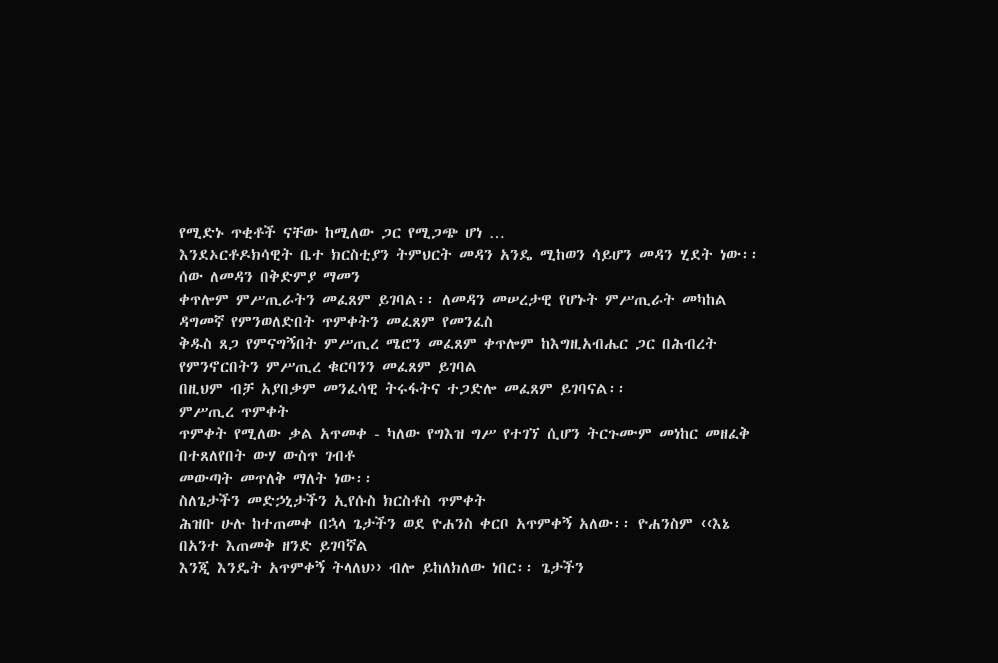የሚድኑ ጥቂቶች ናቸው ከሚለው ጋር የሚጋጭ ሆነ …
እንደኦርቶዶክሳዊት ቤተ ክርስቲያን ትምህርት መዳን አንዴ ሚከወን ሳይሆን መዳን ሂደት ነው፡፡ ሰው ለመዳን በቅድምያ ማመን
ቀጥሎም ምሥጢራትን መፈጸም ይገባል፡፡ ለመዳን መሠረታዊ የሆኑት ምሥጢራት መካከል ዳግመኛ የምንወለድበት ጥምቀትን መፈጸም የመንፈስ
ቅዱስ ጸጋ የምናግኝበት ምሥጢረ ሜሮን መፈጸም ቀጥሎም ከእግዚአብሔር ጋር በሕብረት የምንኖርበትን ምሥጢረ ቁርባንን መፈጸም ይገባል
በዚህም ብቻ አያበቃም መንፈሳዊ ትሩፋትና ተጋድሎ መፈጸም ይገባናል፡፡
ምሥጢረ ጥምቀት
ጥምቀት የሚለው ቃል አጥመቀ - ካለው የግእዝ ግሥ የተገኘ ሲሆን ትርጉሙም መነከር መዘፈቅ በተጸለየበት ውሃ ውስጥ ገብቶ
መውጣት መጥለቅ ማለት ነው፡፡
ስለጌታችን መድኃኒታችን ኢየሱስ ክርስቶስ ጥምቀት
ሕዝቡ ሁሉ ከተጠመቀ በኋላ ጌታችን ወደ ዮሐንስ ቀርቦ አጥምቀኝ አለው፡፡ ዮሐንስም ‹‹እኔ በአንተ እጠመቅ ዘንድ ይገባኛል
እንጂ እንዴት አጥምቀኝ ትላለህ›› ብሎ ይከለክለው ነበር፡፡ ጌታችን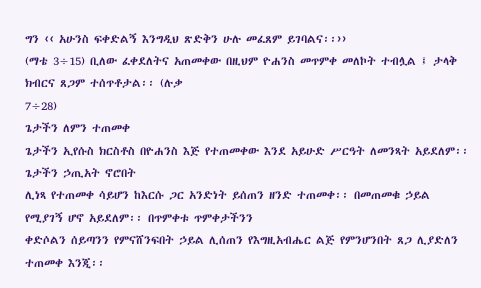ግን ‹‹ አሁንስ ፍቀድልኝ እንግዲህ ጽድቅን ሁሉ መፈጸም ይገባልና፡፡››
(ማቴ 3÷15) ቢለው ፈቀደለትና አጠመቀው በዚህም ዮሐንስ መጥምቀ መለኮት ተብሏል ፤ ታላቅ ክብርና ጸጋም ተሰጥቶታል፡፡ (ሉቃ
7÷28)
ጌታችን ለምን ተጠመቀ
ጌታችን ኢየሱስ ክርስቶስ በዮሐንስ እጅ የተጠመቀው እንደ አይሁድ ሥርዓት ለመንጻት አይደለም፡፡ ጌታችን ኃጢአት ኖሮበት
ሊነጻ የተጠመቀ ሳይሆን ከእርሱ ጋር አንድነት ይሰጠን ዘንድ ተጠመቀ፡፡ በመጠመቁ ኃይል የሚያገኝ ሆኖ አይደለም፡፡ በጥምቀቱ ጥምቀታችንን
ቀድሶልን ሰይጣንን የምናሸንፍበት ኃይል ሊሰጠን የእግዚአብሔር ልጅ የምንሆንበት ጸጋ ሊያድለን ተጠመቀ እንጂ፡፡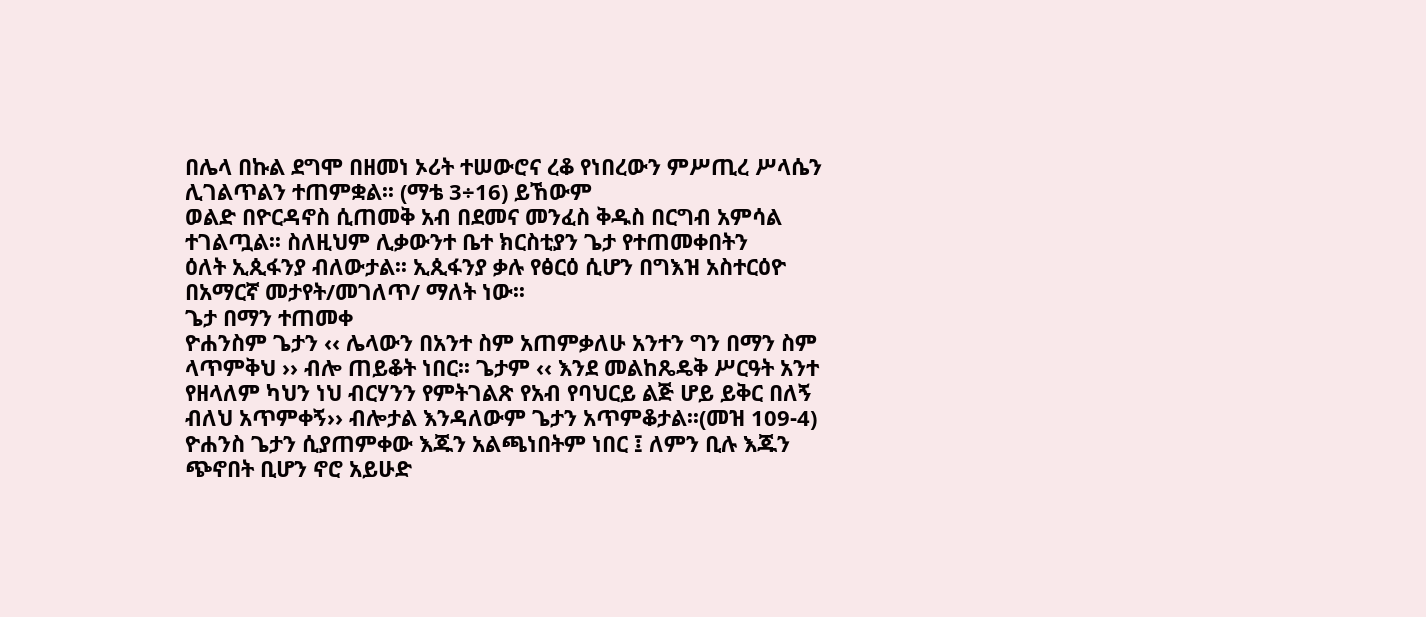በሌላ በኩል ደግሞ በዘመነ ኦሪት ተሠውሮና ረቆ የነበረውን ምሥጢረ ሥላሴን ሊገልጥልን ተጠምቋል፡፡ (ማቴ 3÷16) ይኸውም
ወልድ በዮርዳኖስ ሲጠመቅ አብ በደመና መንፈስ ቅዱስ በርግብ አምሳል ተገልጧል፡፡ ስለዚህም ሊቃውንተ ቤተ ክርስቲያን ጌታ የተጠመቀበትን
ዕለት ኢጲፋንያ ብለውታል፡፡ ኢጲፋንያ ቃሉ የፅርዕ ሲሆን በግእዝ አስተርዕዮ በአማርኛ መታየት/መገለጥ/ ማለት ነው፡፡
ጌታ በማን ተጠመቀ
ዮሐንስም ጌታን ‹‹ ሌላውን በአንተ ስም አጠምቃለሁ አንተን ግን በማን ስም ላጥምቅህ ›› ብሎ ጠይቆት ነበር፡፡ ጌታም ‹‹ እንደ መልከጼዴቅ ሥርዓት አንተ የዘላለም ካህን ነህ ብርሃንን የምትገልጽ የአብ የባህርይ ልጅ ሆይ ይቅር በለኝ ብለህ አጥምቀኝ›› ብሎታል እንዳለውም ጌታን አጥምቆታል፡፡(መዝ 109-4) ዮሐንስ ጌታን ሲያጠምቀው እጁን አልጫነበትም ነበር ፤ ለምን ቢሉ እጁን ጭኖበት ቢሆን ኖሮ አይሁድ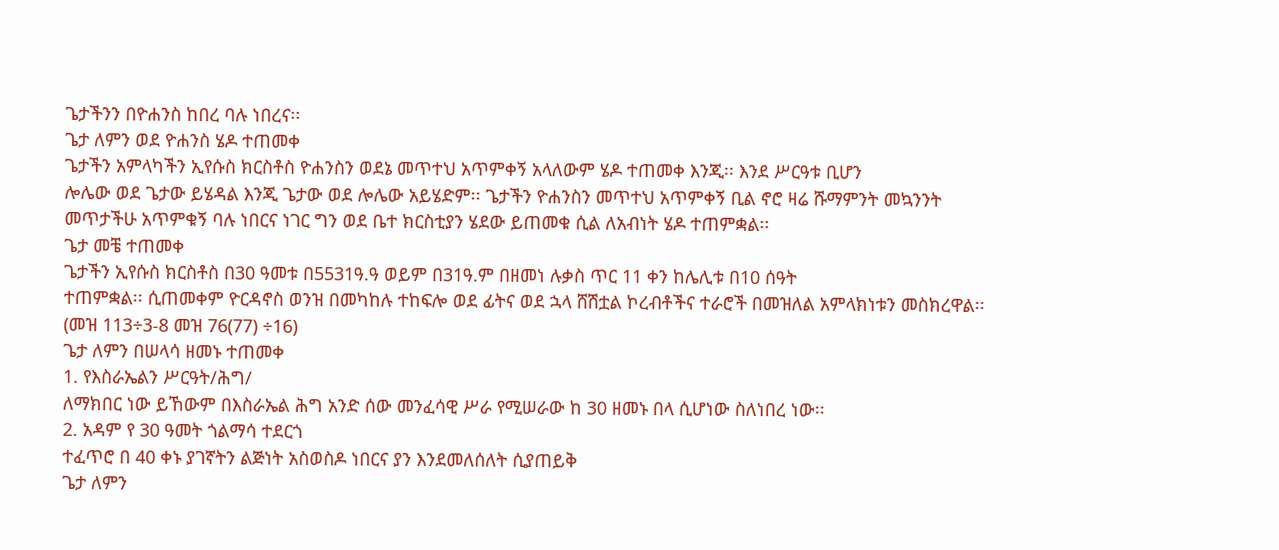ጌታችንን በዮሐንስ ከበረ ባሉ ነበረና፡፡
ጌታ ለምን ወደ ዮሐንስ ሄዶ ተጠመቀ
ጌታችን አምላካችን ኢየሱስ ክርስቶስ ዮሐንስን ወደኔ መጥተህ አጥምቀኝ አላለውም ሄዶ ተጠመቀ እንጂ፡፡ እንደ ሥርዓቱ ቢሆን
ሎሌው ወደ ጌታው ይሄዳል እንጂ ጌታው ወደ ሎሌው አይሄድም፡፡ ጌታችን ዮሐንስን መጥተህ አጥምቀኝ ቢል ኖሮ ዛሬ ሹማምንት መኳንንት
መጥታችሁ አጥምቁኝ ባሉ ነበርና ነገር ግን ወደ ቤተ ክርስቲያን ሄደው ይጠመቁ ሲል ለአብነት ሄዶ ተጠምቋል፡፡
ጌታ መቼ ተጠመቀ
ጌታችን ኢየሱስ ክርስቶስ በ30 ዓመቱ በ5531ዓ.ዓ ወይም በ31ዓ.ም በዘመነ ሉቃስ ጥር 11 ቀን ከሌሊቱ በ10 ሰዓት
ተጠምቋል፡፡ ሲጠመቀም ዮርዳኖስ ወንዝ በመካከሉ ተከፍሎ ወደ ፊትና ወደ ኋላ ሸሽቷል ኮረብቶችና ተራሮች በመዝለል አምላክነቱን መስክረዋል፡፡
(መዝ 113÷3-8 መዝ 76(77) ÷16)
ጌታ ለምን በሠላሳ ዘመኑ ተጠመቀ
1. የእስራኤልን ሥርዓት/ሕግ/
ለማክበር ነው ይኸውም በእስራኤል ሕግ አንድ ሰው መንፈሳዊ ሥራ የሚሠራው ከ 30 ዘመኑ በላ ሲሆነው ስለነበረ ነው፡፡
2. አዳም የ 30 ዓመት ጎልማሳ ተደርጎ
ተፈጥሮ በ 40 ቀኑ ያገኛትን ልጅነት አስወስዶ ነበርና ያን እንደመለሰለት ሲያጠይቅ
ጌታ ለምን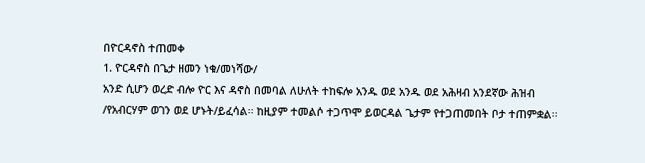በዮርዳኖስ ተጠመቀ
1. ዮርዳኖስ በጌታ ዘመን ነቁ/መነሻው/
አንድ ሲሆን ወረድ ብሎ ዮር እና ዳኖስ በመባል ለሁለት ተከፍሎ አንዱ ወደ አንዱ ወደ አሕዛብ አንደኛው ሕዝብ
/የአብርሃም ወገን ወደ ሆኑት/ይፈሳል፡፡ ከዚያም ተመልሶ ተጋጥሞ ይወርዳል ጌታም የተጋጠመበት ቦታ ተጠምቋል፡፡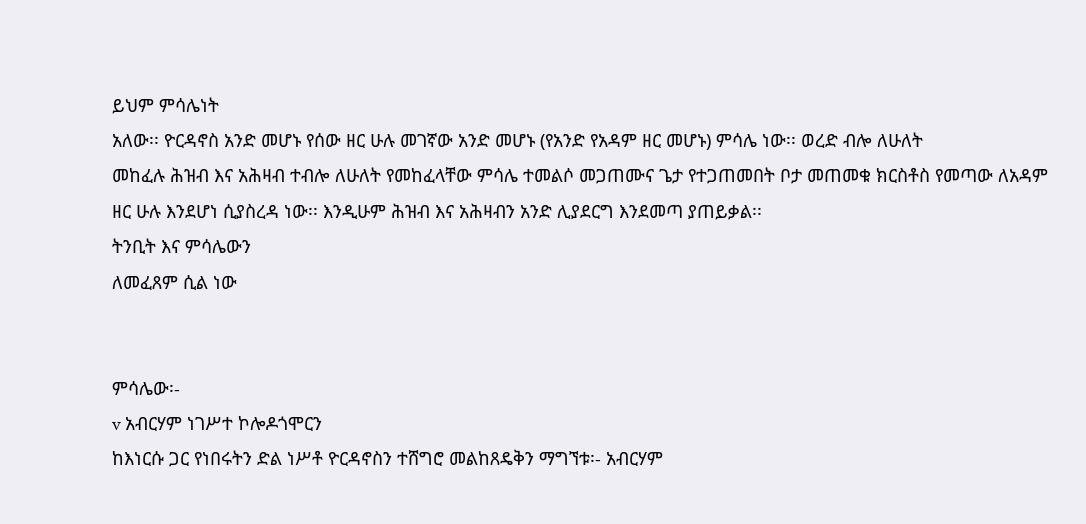ይህም ምሳሌነት
አለው፡፡ ዮርዳኖስ አንድ መሆኑ የሰው ዘር ሁሉ መገኛው አንድ መሆኑ (የአንድ የአዳም ዘር መሆኑ) ምሳሌ ነው፡፡ ወረድ ብሎ ለሁለት
መከፈሉ ሕዝብ እና አሕዛብ ተብሎ ለሁለት የመከፈላቸው ምሳሌ ተመልሶ መጋጠሙና ጌታ የተጋጠመበት ቦታ መጠመቁ ክርስቶስ የመጣው ለአዳም
ዘር ሁሉ እንደሆነ ሲያስረዳ ነው፡፡ እንዲሁም ሕዝብ እና አሕዛብን አንድ ሊያደርግ እንደመጣ ያጠይቃል፡፡
ትንቢት እና ምሳሌውን
ለመፈጸም ሲል ነው


ምሳሌው፡-
v አብርሃም ነገሥተ ኮሎዶጎሞርን
ከእነርሱ ጋር የነበሩትን ድል ነሥቶ ዮርዳኖስን ተሸግሮ መልከጸዴቅን ማግኘቱ፡- አብርሃም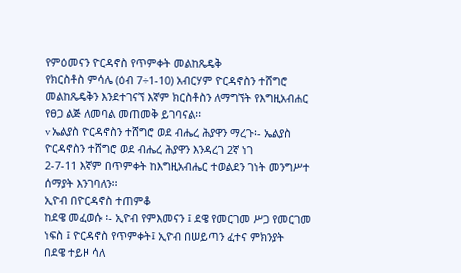የምዕመናን ዮርዳኖስ የጥምቀት መልከጼዴቅ
የክርስቶስ ምሳሌ (ዕብ 7÷1-10) አብርሃም ዮርዳኖስን ተሸግሮ መልከጼዴቅን እንደተገናኘ እኛም ክርስቶስን ለማግኘት የእግዚአብሐር
የፀጋ ልጅ ለመባል መጠመቅ ይገባናል፡፡
v ኤልያስ ዮርዳኖስን ተሸግሮ ወደ ብሔረ ሕያዋን ማረጉ፡- ኤልያስ ዮርዳኖስን ተሸግሮ ወደ ብሔረ ሕያዋን እንዳረገ 2ኛ ነገ
2-7-11 እኛም በጥምቀት ከእግዚአብሔር ተወልደን ገነት መንግሥተ ሰማያት እንገባለን፡፡
ኢዮብ በዮርዳኖስ ተጠምቆ
ከደዌ መፈወሱ ፡- ኢዮብ የምእመናን ፤ ደዌ የመርገመ ሥጋ የመርገመ ነፍስ ፤ ዮርዳኖስ የጥምቀት፤ ኢዮብ በሠይጣን ፈተና ምክንያት
በደዌ ተይዞ ሳለ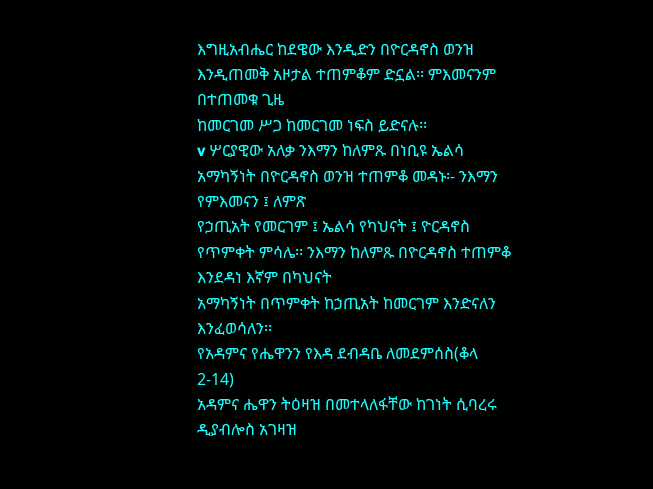እግዚአብሔር ከደዌው እንዲድን በዮርዳኖስ ወንዝ እንዲጠመቅ አዞታል ተጠምቆም ድኗል፡፡ ምእመናንም በተጠመቁ ጊዜ
ከመርገመ ሥጋ ከመርገመ ነፍስ ይድናሉ፡፡
v ሦርያዊው አለቃ ንእማን ከለምጹ በነቢዩ ኤልሳ አማካኝነት በዮርዳኖስ ወንዝ ተጠምቆ መዳኑ፡- ንእማን የምእመናን ፤ ለምጽ
የኃጢአት የመርገም ፤ ኤልሳ የካህናት ፤ ዮርዳኖስ የጥምቀት ምሳሌ፡፡ ንእማን ከለምጹ በዮርዳኖስ ተጠምቆ እንደዳነ እኛም በካህናት
አማካኝነት በጥምቀት ከኃጢአት ከመርገም እንድናለን እንፈወሳለን፡፡
የአዳምና የሔዋንን የእዳ ደብዳቤ ለመደምሰስ(ቆላ 2-14)
አዳምና ሔዋን ትዕዛዝ በመተላለፋቸው ከገነት ሲባረሩ ዲያብሎስ አገዛዝ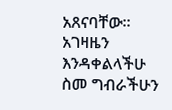አጸናባቸው፡፡ አገዛዜን እንዳቀልላችሁ ስመ ግብራችሁን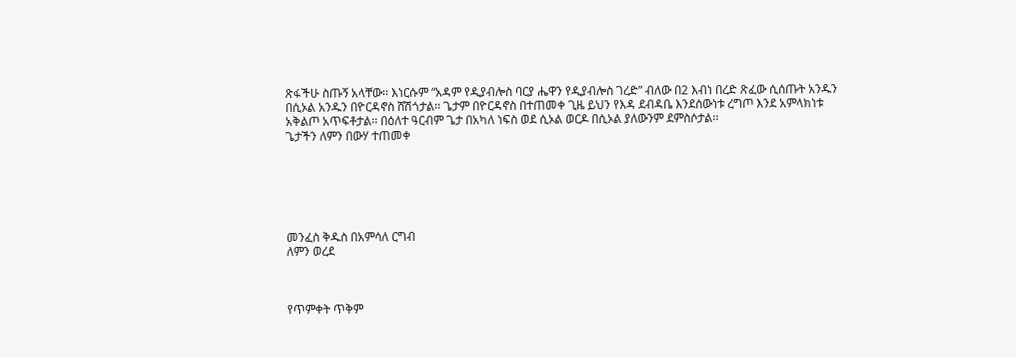ጽፋችሁ ስጡኝ አላቸው፡፡ እነርሱም “አዳም የዲያብሎስ ባርያ ሔዋን የዲያብሎስ ገረድ” ብለው በ2 እብነ በረድ ጽፈው ሲሰጡት አንዱን
በሲኦል አንዱን በዮርዳኖስ ሸሽጎታል፡፡ ጌታም በዮርዳኖስ በተጠመቀ ጊዜ ይህን የእዳ ደብዳቤ እንደሰውነቱ ረግጦ እንደ አምላክነቱ
አቅልጦ አጥፍቶታል፡፡ በዕለተ ዓርብም ጌታ በአካለ ነፍስ ወደ ሲኦል ወርዶ በሲኦል ያለውንም ደምስሶታል፡፡
ጌታችን ለምን በውሃ ተጠመቀ






መንፈስ ቅዱስ በአምሳለ ርግብ
ለምን ወረደ



የጥምቀት ጥቅም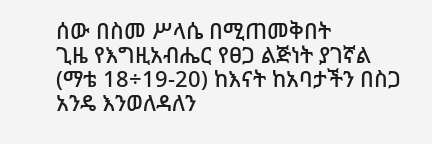ሰው በስመ ሥላሴ በሚጠመቅበት
ጊዜ የእግዚአብሔር የፀጋ ልጅነት ያገኛል (ማቴ 18÷19-20) ከእናት ከአባታችን በስጋ አንዴ እንወለዳለን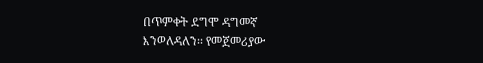በጥምቀት ደግሞ ዳግመኛ
እንወለዳለን፡፡ የመጀመሪያው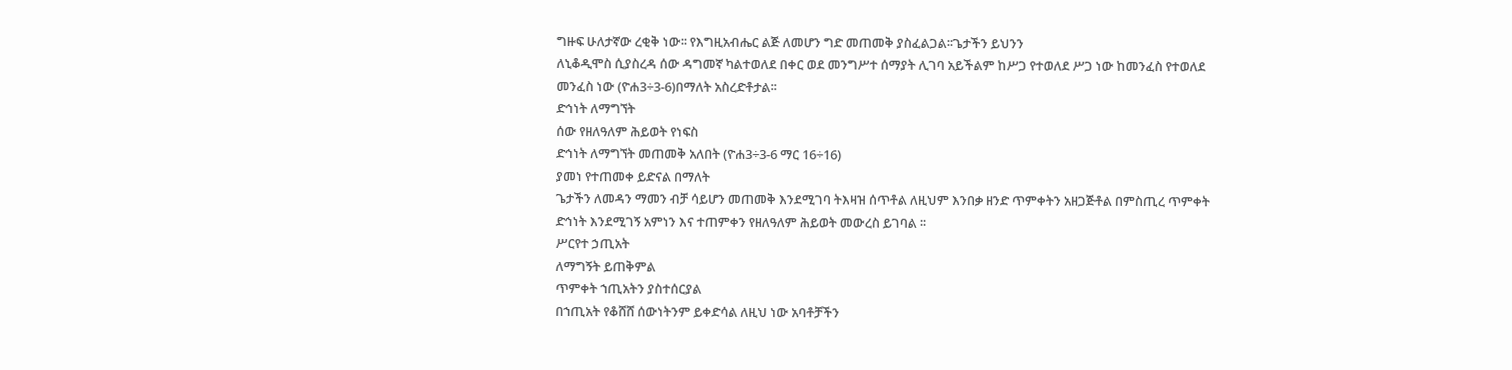ግዙፍ ሁለታኛው ረቂቅ ነው፡፡ የእግዚአብሔር ልጅ ለመሆን ግድ መጠመቅ ያስፈልጋል፡፡ጌታችን ይህንን
ለኒቆዲሞስ ሲያስረዳ ሰው ዳግመኛ ካልተወለደ በቀር ወደ መንግሥተ ሰማያት ሊገባ አይችልም ከሥጋ የተወለደ ሥጋ ነው ከመንፈስ የተወለደ
መንፈስ ነው (ዮሐ3÷3-6)በማለት አስረድቶታል፡፡
ድኅነት ለማግኘት
ሰው የዘለዓለም ሕይወት የነፍስ
ድኅነት ለማግኘት መጠመቅ አለበት (ዮሐ3÷3-6 ማር 16÷16)
ያመነ የተጠመቀ ይድናል በማለት
ጌታችን ለመዳን ማመን ብቻ ሳይሆን መጠመቅ እንደሚገባ ትእዛዝ ሰጥቶል ለዚህም እንበቃ ዘንድ ጥምቀትን አዘጋጅቶል በምስጢረ ጥምቀት
ድኅነት እንደሚገኝ አምነን እና ተጠምቀን የዘለዓለም ሕይወት መውረስ ይገባል ፡፡
ሥርየተ ኃጢአት
ለማግኝት ይጠቅምል
ጥምቀት ኀጢአትን ያስተሰርያል
በኀጢአት የቆሸሸ ሰውነትንም ይቀድሳል ለዚህ ነው አባቶቻችን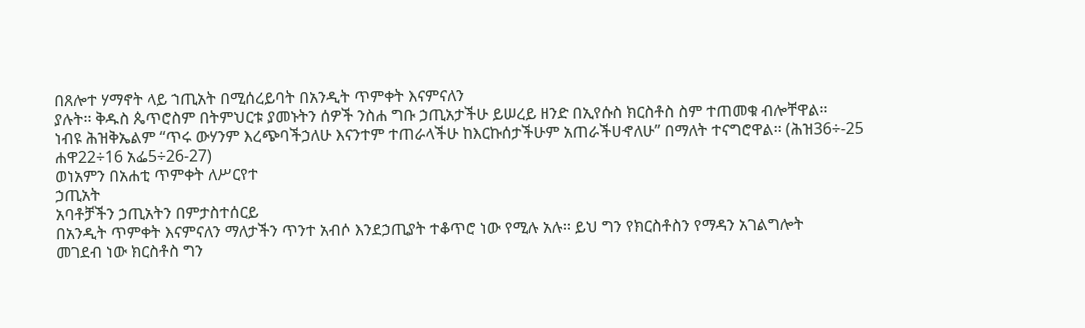በጸሎተ ሃማኖት ላይ ኀጢአት በሚሰረይባት በአንዲት ጥምቀት እናምናለን
ያሉት፡፡ ቅዱስ ጴጥሮስም በትምህርቱ ያመኑትን ሰዎች ንስሐ ግቡ ኃጢአታችሁ ይሠረይ ዘንድ በኢየሱስ ክርስቶስ ስም ተጠመቁ ብሎቸዋል፡፡
ነብዩ ሕዝቅኤልም “ጥሩ ውሃንም እረጭባችኃለሁ እናንተም ተጠራላችሁ ከእርኩሰታችሁም አጠራችሀኆለሁ” በማለት ተናግሮዋል፡፡ (ሕዝ36÷-25
ሐዋ22÷16 አፌ5÷26-27)
ወነአምን በአሐቲ ጥምቀት ለሥርየተ
ኃጢአት
አባቶቻችን ኃጢአትን በምታስተሰርይ
በአንዲት ጥምቀት እናምናለን ማለታችን ጥንተ አብሶ እንደኃጢያት ተቆጥሮ ነው የሚሉ አሉ፡፡ ይህ ግን የክርስቶስን የማዳን አገልግሎት
መገደብ ነው ክርስቶስ ግን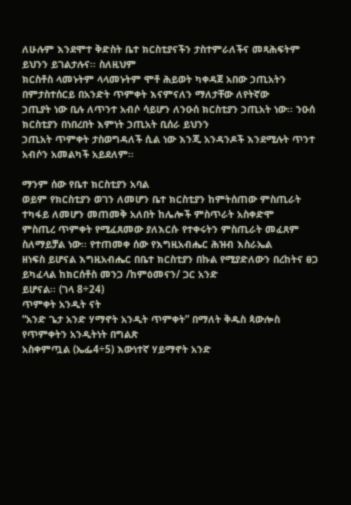ለሁሉም እንደሞተ ቅድስት ቤተ ክርስቲያናችን ታስተምራለችና መጻሕፍትም ይህንን ይገልታሉና፡፡ ስለዚህም
ክርስቶስ ላመኑትም ላላመኑትም ሞቶ ሕይወት ካቀዳጀ አበው ኃጢአትን በምታስተሰርይ በአንድት ጥምቀት እናምናለን ማለታቸው ለየትኛው
ኃጢያት ነው ቢሉ ለጥንተ አብሶ ሳይሆን ለንዑሰ ክርስቲያን ኃጢአት ነው፡፡ ንዑሰ ክርስቲያን በነበረበት እምነት ኃጢአት ቢሰራ ይህንን
ኃጢአት ጥምቀት ታስወግዳለች ሲል ነው እንጂ አንዳንዶች እንደሚሉት ጥንተ አብሶን አመልካች አይደለም፡፡

ማንም ሰው የቤተ ክርስቲያን አባል
ወይም የክርስቲያን ወገን ለመሆን ቤተ ክርስቲያን ከምትሰጠው ምስጢራት ተካፋይ ለመሆን መጠመቅ አለበት ከሌሎች ምስጥራት አስቀድሞ
ምስጢረ ጥምቀት የሚፈጸመው ያለእርሱ የተቀሩትን ምስጢራት መፈጸም ስለማይቻል ነው፡፡ የተጠመቀ ሰው የእግዚአብሔር ሕዝብ እስራኤል
ዘነፍስ ይሆናል እግዚአብሔር በቤተ ክርስቲያን በኩል የሚያድለውን በረከትና ፀጋ ይካፈላል ከክርሰቶስ መንጋ /ከምዕመናን/ ጋር አንድ
ይሆናል፡፡ (ገላ 8÷24)
ጥምቀት አንዲት ናት
“አንድ ጌታ አንድ ሃማኖት አንዲት ጥምቀት” በማለት ቅዱስ ጳውሎስ የጥምቀትን አንዲትነት በግልጽ
አስቀምጧል (ኤፌ4÷5) እውነተኛ ሃይማኖት አንድ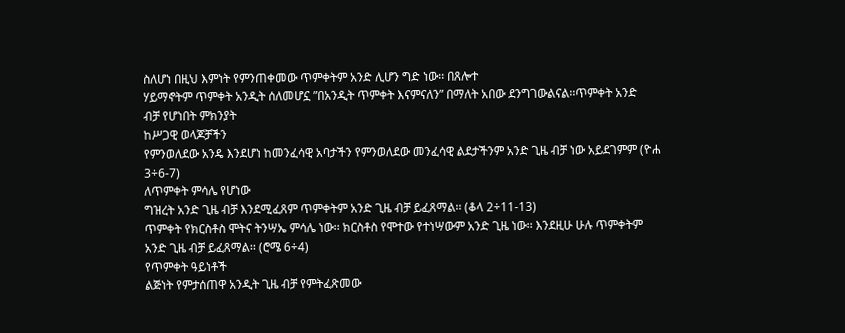ስለሆነ በዚህ እምነት የምንጠቀመው ጥምቀትም አንድ ሊሆን ግድ ነው፡፡ በጸሎተ
ሃይማኖትም ጥምቀት አንዲት ሰለመሆኗ ”በአንዲት ጥምቀት እናምናለን” በማለት አበው ደንግገውልናል፡፡ጥምቀት አንድ
ብቻ የሆነበት ምክንያት
ከሥጋዊ ወላጆቻችን
የምንወለደው አንዴ እንደሆነ ከመንፈሳዊ አባታችን የምንወለደው መንፈሳዊ ልደታችንም አንድ ጊዜ ብቻ ነው አይደገምም (ዮሐ
3÷6-7)
ለጥምቀት ምሳሌ የሆነው
ግዝረት አንድ ጊዜ ብቻ እንደሚፈጸም ጥምቀትም አንድ ጊዜ ብቻ ይፈጸማል፡፡ (ቆላ 2÷11-13)
ጥምቀት የክርስቶስ ሞትና ትንሣኤ ምሳሌ ነው፡፡ ክርስቶስ የሞተው የተነሣውም አንድ ጊዜ ነው፡፡ እንደዚሁ ሁሉ ጥምቀትም
አንድ ጊዜ ብቻ ይፈጸማል፡፡ (ሮሜ 6÷4)
የጥምቀት ዓይነቶች
ልጅነት የምታሰጠዋ አንዲት ጊዜ ብቻ የምትፈጽመው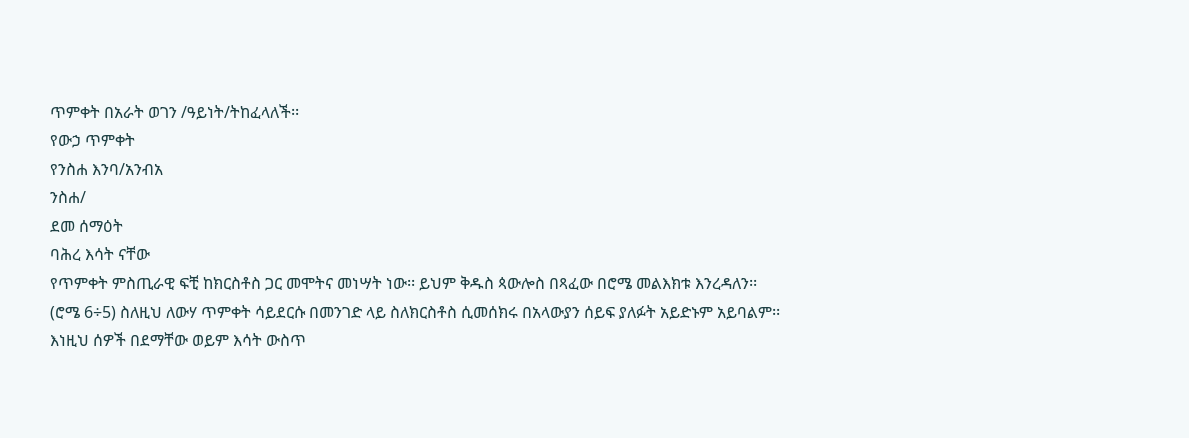ጥምቀት በአራት ወገን /ዓይነት/ትከፈላለች፡፡
የውኃ ጥምቀት
የንስሐ እንባ/አንብአ
ንስሐ/
ደመ ሰማዕት
ባሕረ እሳት ናቸው
የጥምቀት ምስጢራዊ ፍቺ ከክርስቶስ ጋር መሞትና መነሣት ነው፡፡ ይህም ቅዱስ ጳውሎስ በጻፈው በሮሜ መልእክቱ እንረዳለን፡፡
(ሮሜ 6÷5) ስለዚህ ለውሃ ጥምቀት ሳይደርሱ በመንገድ ላይ ስለክርስቶስ ሲመሰክሩ በአላውያን ሰይፍ ያለፉት አይድኑም አይባልም፡፡
እነዚህ ሰዎች በደማቸው ወይም እሳት ውስጥ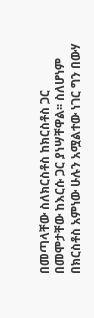በመጣላቸው ስለክርስቶስ ከክርስቶስ ጋር በመሞታቸው ከእርሱ ጋር ያነሣቸዋል፡፡ ስለሆነም
በክርስቶስ አምነው ሁሉን አሟልተው ነገር ግን በውሃ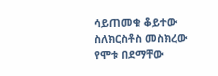ሳይጠመቁ ቆይተው ስለክርስቶስ መስክረው የሞቱ በደማቸው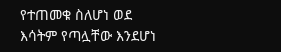የተጠመቁ ስለሆነ ወደ
እሳትም የጣሏቸው እንደሆነ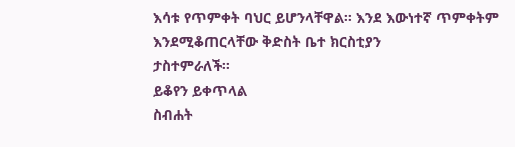እሳቱ የጥምቀት ባህር ይሆንላቸዋል፡፡ እንደ እውነተኛ ጥምቀትም እንደሚቆጠርላቸው ቅድስት ቤተ ክርስቲያን
ታስተምራለች፡፡
ይቆየን ይቀጥላል
ስብሐት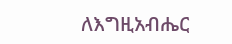ለእግዚአብሔር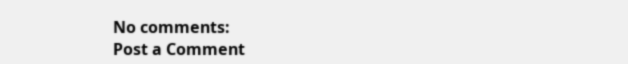No comments:
Post a Comment